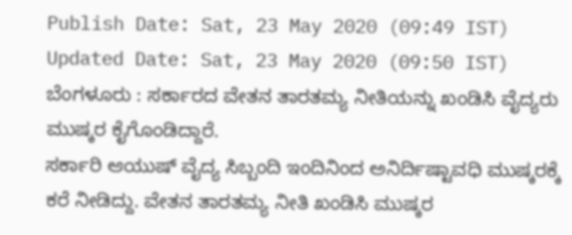Publish Date: Sat, 23 May 2020 (09:49 IST)
Updated Date: Sat, 23 May 2020 (09:50 IST)
ಬೆಂಗಳೂರು : ಸರ್ಕಾರದ ವೇತನ ತಾರತಮ್ಯ ನೀತಿಯನ್ನು ಖಂಡಿಸಿ ವೈದ್ಯರು ಮುಷ್ಕರ ಕೈಗೊಂಡಿದ್ದಾರೆ.
ಸರ್ಕಾರಿ ಆಯುಷ್ ವೈದ್ಯ ಸಿಬ್ಬಂದಿ ಇಂದಿನಿಂದ ಅನಿರ್ದಿಷ್ಟಾವಧಿ ಮುಷ್ಕರಕ್ಕೆ ಕರೆ ನೀಡಿದ್ದು. ವೇತನ ತಾರತಮ್ಯ ನೀತಿ ಖಂಡಿಸಿ ಮುಷ್ಕರ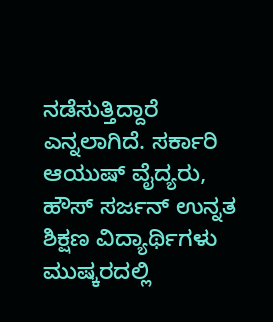ನಡೆಸುತ್ತಿದ್ದಾರೆ ಎನ್ನಲಾಗಿದೆ. ಸರ್ಕಾರಿ ಆಯುಷ್ ವೈದ್ಯರು, ಹೌಸ್ ಸರ್ಜನ್ ಉನ್ನತ ಶಿಕ್ಷಣ ವಿದ್ಯಾರ್ಥಿಗಳು ಮುಷ್ಕರದಲ್ಲಿ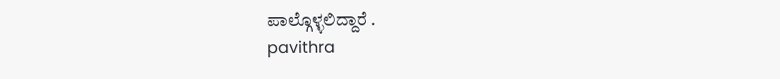ಪಾಲ್ಗೊಳ್ಳಲಿದ್ದಾರೆ .
pavithra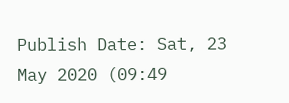Publish Date: Sat, 23 May 2020 (09:49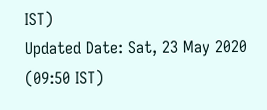IST)
Updated Date: Sat, 23 May 2020 (09:50 IST)